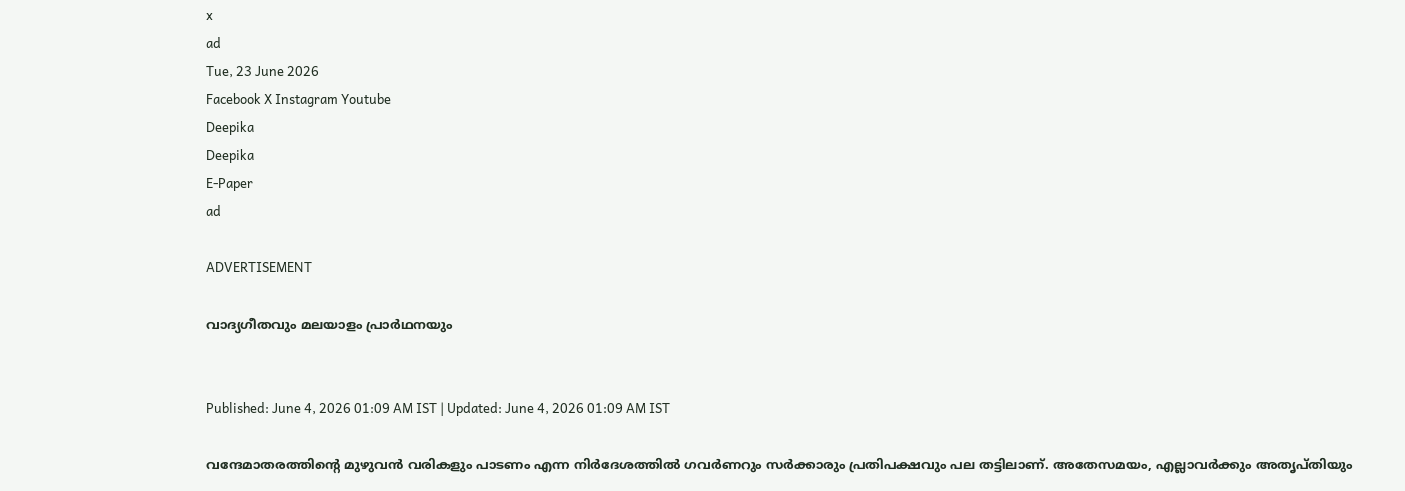x
ad
Tue, 23 June 2026
Facebook X Instagram Youtube
Deepika
Deepika
E-Paper
ad

ADVERTISEMENT

വാദ്യഗീതവും മലയാളം പ്രാർഥനയും


Published: June 4, 2026 01:09 AM IST | Updated: June 4, 2026 01:09 AM IST

വന്ദേമാതരത്തിന്‍റെ മുഴുവൻ വരികളും പാടണം എന്ന നിർദേശത്തിൽ ഗവർണറും സർക്കാരും പ്രതിപക്ഷവും പല തട്ടിലാണ്. അതേസമയം, എല്ലാവർക്കും അതൃപ്തിയും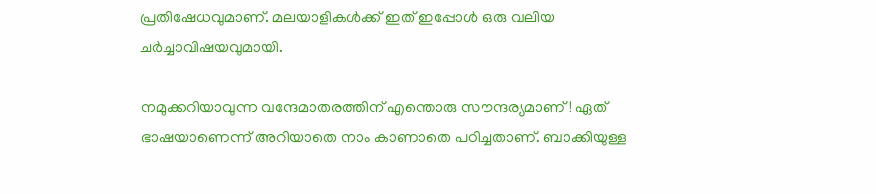പ്രതിഷേധവുമാണ്. മലയാളികൾക്ക് ഇത് ഇപ്പോൾ ഒരു വലിയ ചർച്ചാവിഷയവുമായി.

നമുക്കറിയാവുന്ന വന്ദേമാതരത്തിന് എന്തൊരു സൗന്ദര്യമാണ്! ഏത് ഭാഷയാണെന്ന് അറിയാതെ നാം കാണാതെ പഠിച്ചതാണ്. ബാക്കിയുള്ള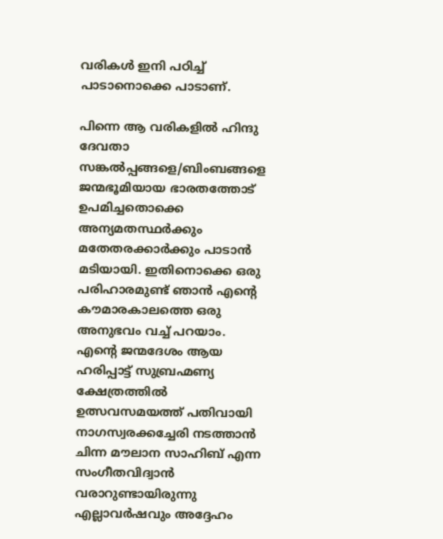വരികൾ ഇനി പഠിച്ച് പാടാനൊക്കെ പാടാണ്.

പിന്നെ ആ വരികളിൽ ഹിന്ദു ദേവതാ സങ്കൽപ്പങ്ങളെ/ബിംബങ്ങളെ ജന്മഭൂമിയായ ഭാരതത്തോട് ഉപമിച്ചതൊക്കെ അന്യമതസ്ഥർക്കും മതേതരക്കാർക്കും പാടാൻ മടിയായി. ഇതിനൊക്കെ ഒരു പരിഹാരമുണ്ട് ഞാൻ എന്‍റെ കൗമാരകാലത്തെ ഒരു അനുഭവം വച്ച് പറയാം. എന്‍റെ ജന്മദേശം ആയ ഹരിപ്പാട്ട് സുബ്രഹ്മണ്യ ക്ഷേത്രത്തിൽ ഉത്സവസമയത്ത് പതിവായി നാഗസ്വരക്കച്ചേരി നടത്താൻ ചിന്ന മൗലാന സാഹിബ് എന്ന സംഗീതവിദ്വാൻ വരാറുണ്ടായിരുന്നു എല്ലാവർഷവും അദ്ദേഹം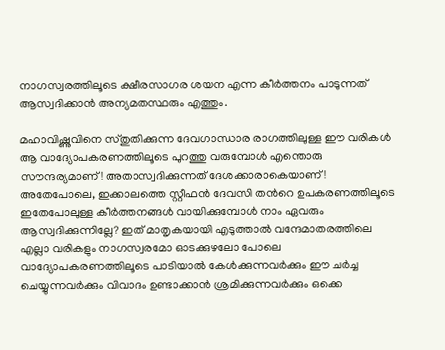നാഗസ്വരത്തിലൂടെ ക്ഷീരസാഗര ശയന എന്ന കീർത്തനം പാടുന്നത് ആസ്വദിക്കാൻ അന്യമതസ്ഥരും എത്തും.

മഹാവിഷ്ണുവിനെ സ്തുതിക്കുന്ന ദേവഗാന്ധാര രാഗത്തിലുള്ള ഈ വരികൾ ആ വാദ്യോപകരണത്തിലൂടെ പുറത്തു വരുമ്പോൾ എന്തൊരു സൗന്ദര്യമാണ്! അതാസ്വദിക്കുന്നത് ദേശക്കാരാകെയാണ്! അതേപോലെ, ഇക്കാലത്തെ സ്റ്റീഫൻ ദേവസി തന്‍റെ ഉപകരണത്തിലൂടെ ഇതേപോലുള്ള കീർത്തനങ്ങൾ വായിക്കുമ്പോൾ നാം ഏവരും ആസ്വദിക്കുന്നില്ലേ? ഇത് മാതൃകയായി എടുത്താൽ വന്ദേമാതരത്തിലെ എല്ലാ വരികളും നാഗസ്വരമോ ഓടക്കുഴലോ പോലെ വാദ്യോപകരണത്തിലൂടെ പാടിയാൽ കേൾക്കുന്നവർക്കും ഈ ചർച്ച ചെയ്യുന്നവർക്കും വിവാദം ഉണ്ടാക്കാൻ ശ്രമിക്കുന്നവർക്കും ഒക്കെ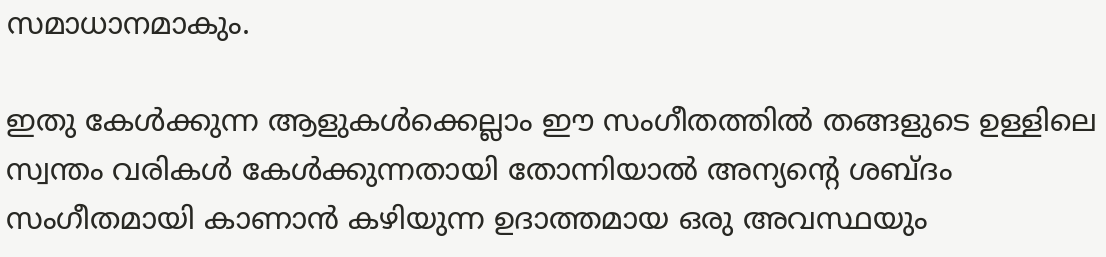സമാധാനമാകും.

ഇതു കേൾക്കുന്ന ആളുകൾക്കെല്ലാം ഈ സംഗീതത്തിൽ തങ്ങളുടെ ഉള്ളിലെ സ്വന്തം വരികൾ കേൾക്കുന്നതായി തോന്നിയാൽ അന്യന്‍റെ ശബ്ദം സംഗീതമായി കാണാൻ കഴിയുന്ന ഉദാത്തമായ ഒരു അവസ്ഥയും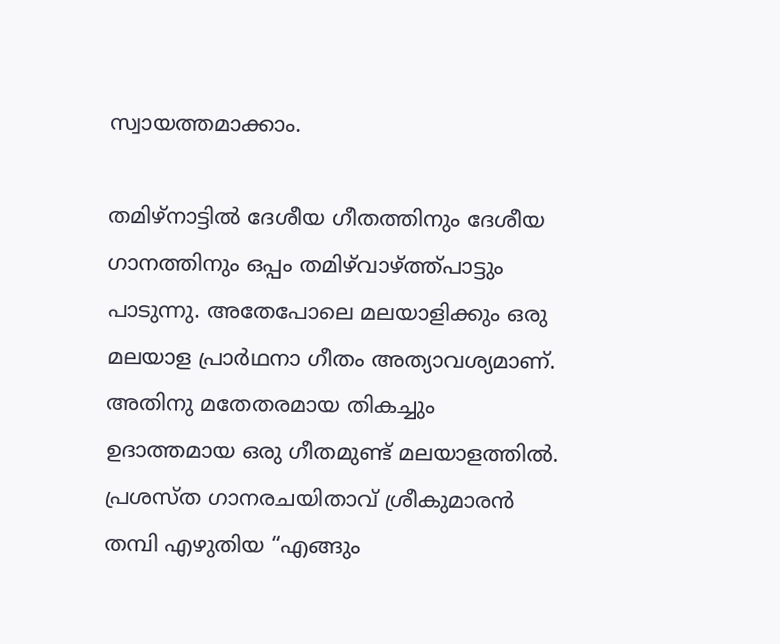സ്വായത്തമാക്കാം.

തമിഴ്നാട്ടിൽ ദേശീയ ഗീതത്തിനും ദേശീയ ഗാനത്തിനും ഒപ്പം തമിഴ്‌വാഴ്ത്ത്പാട്ടും പാടുന്നു. അതേപോലെ മലയാളിക്കും ഒരു മലയാള പ്രാർഥനാ ഗീതം അത്യാവശ്യമാണ്. അതിനു മതേതരമായ തികച്ചും ഉദാത്തമായ ഒരു ഗീതമുണ്ട് മലയാളത്തിൽ. പ്രശസ്ത ഗാനരചയിതാവ് ശ്രീകുമാരൻ തമ്പി എഴുതിയ “എങ്ങും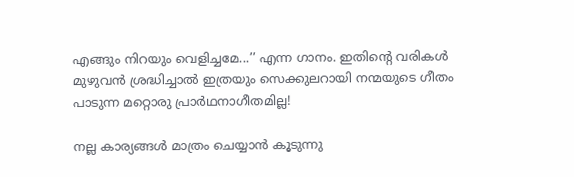എങ്ങും നിറയും വെളിച്ചമേ...’’ എന്ന ഗാനം. ഇതിന്‍റെ വരികൾ മുഴുവൻ ശ്രദ്ധിച്ചാൽ ഇത്രയും സെക്കുലറായി നന്മയുടെ ഗീതം പാടുന്ന മറ്റൊരു പ്രാർഥനാഗീതമില്ല!

നല്ല കാര്യങ്ങൾ മാത്രം ചെയ്യാൻ കൂടുന്നു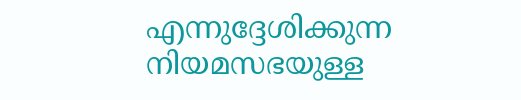എന്നുദ്ദേശിക്കുന്ന നിയമസഭയുള്ള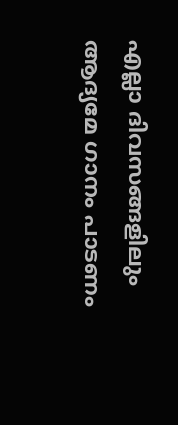എല്ലാ ദിവസങ്ങളിലും ആദ്യമേ ഗാനം പാടണം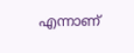എന്നാണ്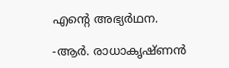എന്‍റെ അഭ്യർഥന.

-ആർ. രാധാകൃഷ്ണൻ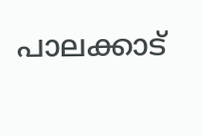പാലക്കാട്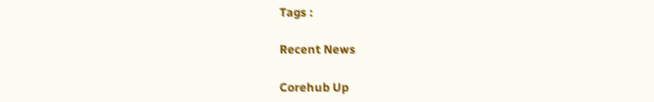Tags :

Recent News

Corehub Up